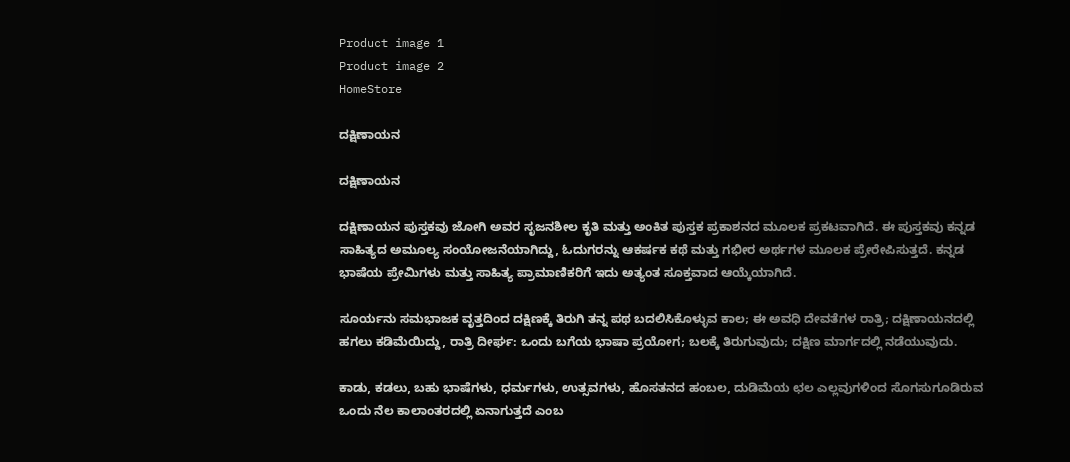Product image 1
Product image 2
HomeStore

ದಕ್ಷಿಣಾಯನ

ದಕ್ಷಿಣಾಯನ

ದಕ್ಷಿಣಾಯನ ಪುಸ್ತಕವು ಜೋಗಿ ಅವರ ಸೃಜನಶೀಲ ಕೃತಿ ಮತ್ತು ಅಂಕಿತ ಪುಸ್ತಕ ಪ್ರಕಾಶನದ ಮೂಲಕ ಪ್ರಕಟವಾಗಿದೆ. ಈ ಪುಸ್ತಕವು ಕನ್ನಡ ಸಾಹಿತ್ಯದ ಅಮೂಲ್ಯ ಸಂಯೋಜನೆಯಾಗಿದ್ದು, ಓದುಗರನ್ನು ಆಕರ್ಷಕ ಕಥೆ ಮತ್ತು ಗಭೀರ ಅರ್ಥಗಳ ಮೂಲಕ ಪ್ರೇರೇಪಿಸುತ್ತದೆ. ಕನ್ನಡ ಭಾಷೆಯ ಪ್ರೇಮಿಗಳು ಮತ್ತು ಸಾಹಿತ್ಯ ಪ್ರಾಮಾಣಿಕರಿಗೆ ಇದು ಅತ್ಯಂತ ಸೂಕ್ತವಾದ ಆಯ್ಕೆಯಾಗಿದೆ.

ಸೂರ್ಯನು ಸಮಭಾಜಕ ವೃತ್ತದಿಂದ ದಕ್ಷಿಣಕ್ಕೆ ತಿರುಗಿ ತನ್ನ ಪಥ ಬದಲಿಸಿಕೊಳ್ಳುವ ಕಾಲ; ಈ ಅವಧಿ ದೇವತೆಗಳ ರಾತ್ರಿ; ದಕ್ಷಿಣಾಯನದಲ್ಲಿ ಹಗಲು ಕಡಿಮೆಯಿದ್ದು, ರಾತ್ರಿ ದೀರ್ಘ: ಒಂದು ಬಗೆಯ ಭಾಷಾ ಪ್ರಯೋಗ; ಬಲಕ್ಕೆ ತಿರುಗುವುದು; ದಕ್ಷಿಣ ಮಾರ್ಗದಲ್ಲಿ ನಡೆಯುವುದು.

ಕಾಡು, ಕಡಲು, ಬಹು ಭಾಷೆಗಳು, ಧರ್ಮಗಳು, ಉತ್ಸವಗಳು, ಹೊಸತನದ ಹಂಬಲ, ದುಡಿಮೆಯ ಛಲ ಎಲ್ಲವುಗಳಿಂದ ಸೊಗಸುಗೂಡಿರುವ ಒಂದು ನೆಲ ಕಾಲಾಂತರದಲ್ಲಿ ಏನಾಗುತ್ತದೆ ಎಂಬ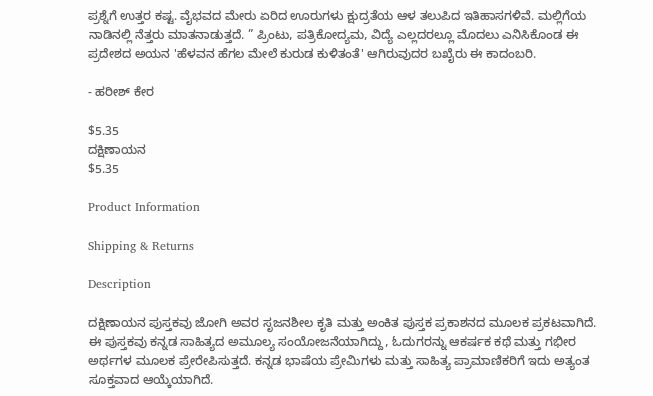ಪ್ರಶ್ನೆಗೆ ಉತ್ತರ ಕಷ್ಟ. ವೈಭವದ ಮೇರು ಏರಿದ ಊರುಗಳು ಕ್ಷುದ್ರತೆಯ ಆಳ ತಲುಪಿದ ಇತಿಹಾಸಗಳಿವೆ. ಮಲ್ಲಿಗೆಯ ನಾಡಿನಲ್ಲಿ ನೆತ್ತರು ಮಾತನಾಡುತ್ತದೆ. ” ಪ್ರಿಂಟು, ಪತ್ರಿಕೋದ್ಯಮ, ವಿದ್ಯೆ ಎಲ್ಲದರಲ್ಲೂ ಮೊದಲು ಎನಿಸಿಕೊಂಡ ಈ ಪ್ರದೇಶದ ಅಯನ 'ಹೆಳವನ ಹೆಗಲ ಮೇಲೆ ಕುರುಡ ಕುಳಿತಂತೆ' ಆಗಿರುವುದರ ಬಖೈರು ಈ ಕಾದಂಬರಿ.

- ಹರೀಶ್ ಕೇರ

$5.35
ದಕ್ಷಿಣಾಯನ
$5.35

Product Information

Shipping & Returns

Description

ದಕ್ಷಿಣಾಯನ ಪುಸ್ತಕವು ಜೋಗಿ ಅವರ ಸೃಜನಶೀಲ ಕೃತಿ ಮತ್ತು ಅಂಕಿತ ಪುಸ್ತಕ ಪ್ರಕಾಶನದ ಮೂಲಕ ಪ್ರಕಟವಾಗಿದೆ. ಈ ಪುಸ್ತಕವು ಕನ್ನಡ ಸಾಹಿತ್ಯದ ಅಮೂಲ್ಯ ಸಂಯೋಜನೆಯಾಗಿದ್ದು, ಓದುಗರನ್ನು ಆಕರ್ಷಕ ಕಥೆ ಮತ್ತು ಗಭೀರ ಅರ್ಥಗಳ ಮೂಲಕ ಪ್ರೇರೇಪಿಸುತ್ತದೆ. ಕನ್ನಡ ಭಾಷೆಯ ಪ್ರೇಮಿಗಳು ಮತ್ತು ಸಾಹಿತ್ಯ ಪ್ರಾಮಾಣಿಕರಿಗೆ ಇದು ಅತ್ಯಂತ ಸೂಕ್ತವಾದ ಆಯ್ಕೆಯಾಗಿದೆ.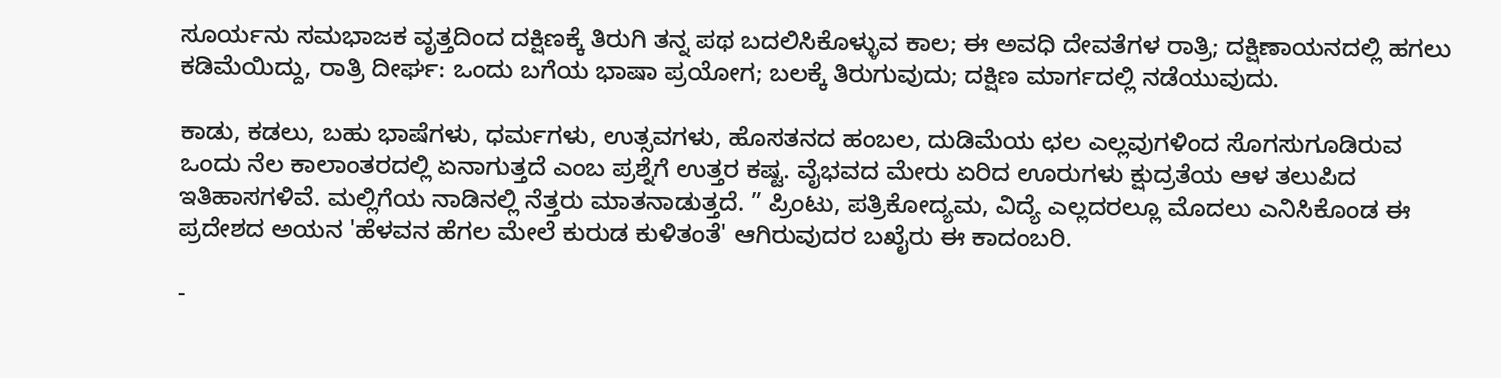ಸೂರ್ಯನು ಸಮಭಾಜಕ ವೃತ್ತದಿಂದ ದಕ್ಷಿಣಕ್ಕೆ ತಿರುಗಿ ತನ್ನ ಪಥ ಬದಲಿಸಿಕೊಳ್ಳುವ ಕಾಲ; ಈ ಅವಧಿ ದೇವತೆಗಳ ರಾತ್ರಿ; ದಕ್ಷಿಣಾಯನದಲ್ಲಿ ಹಗಲು ಕಡಿಮೆಯಿದ್ದು, ರಾತ್ರಿ ದೀರ್ಘ: ಒಂದು ಬಗೆಯ ಭಾಷಾ ಪ್ರಯೋಗ; ಬಲಕ್ಕೆ ತಿರುಗುವುದು; ದಕ್ಷಿಣ ಮಾರ್ಗದಲ್ಲಿ ನಡೆಯುವುದು.

ಕಾಡು, ಕಡಲು, ಬಹು ಭಾಷೆಗಳು, ಧರ್ಮಗಳು, ಉತ್ಸವಗಳು, ಹೊಸತನದ ಹಂಬಲ, ದುಡಿಮೆಯ ಛಲ ಎಲ್ಲವುಗಳಿಂದ ಸೊಗಸುಗೂಡಿರುವ ಒಂದು ನೆಲ ಕಾಲಾಂತರದಲ್ಲಿ ಏನಾಗುತ್ತದೆ ಎಂಬ ಪ್ರಶ್ನೆಗೆ ಉತ್ತರ ಕಷ್ಟ. ವೈಭವದ ಮೇರು ಏರಿದ ಊರುಗಳು ಕ್ಷುದ್ರತೆಯ ಆಳ ತಲುಪಿದ ಇತಿಹಾಸಗಳಿವೆ. ಮಲ್ಲಿಗೆಯ ನಾಡಿನಲ್ಲಿ ನೆತ್ತರು ಮಾತನಾಡುತ್ತದೆ. ” ಪ್ರಿಂಟು, ಪತ್ರಿಕೋದ್ಯಮ, ವಿದ್ಯೆ ಎಲ್ಲದರಲ್ಲೂ ಮೊದಲು ಎನಿಸಿಕೊಂಡ ಈ ಪ್ರದೇಶದ ಅಯನ 'ಹೆಳವನ ಹೆಗಲ ಮೇಲೆ ಕುರುಡ ಕುಳಿತಂತೆ' ಆಗಿರುವುದರ ಬಖೈರು ಈ ಕಾದಂಬರಿ.

-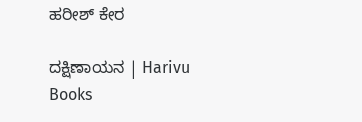ಹರೀಶ್ ಕೇರ

ದಕ್ಷಿಣಾಯನ | Harivu Books